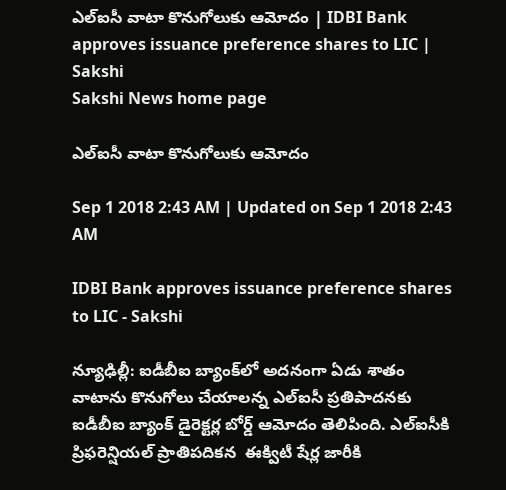ఎల్‌ఐసీ వాటా కొనుగోలుకు ఆమోదం | IDBI Bank approves issuance preference shares to LIC | Sakshi
Sakshi News home page

ఎల్‌ఐసీ వాటా కొనుగోలుకు ఆమోదం

Sep 1 2018 2:43 AM | Updated on Sep 1 2018 2:43 AM

IDBI Bank approves issuance preference shares to LIC - Sakshi

న్యూఢిల్లీ: ఐడీబీఐ బ్యాంక్‌లో అదనంగా ఏడు శాతం వాటాను కొనుగోలు చేయాలన్న ఎల్‌ఐసీ ప్రతిపాదనకు ఐడీబీఐ బ్యాంక్‌ డైరెక్టర్ల బోర్డ్‌ ఆమోదం తెలిపింది. ఎల్‌ఐసీకి ప్రిఫరెన్షియల్‌ ప్రాతిపదికన  ఈక్విటీ షేర్ల జారీకి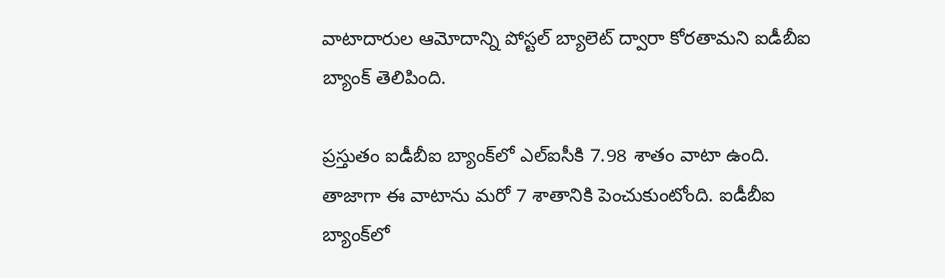వాటాదారుల ఆమోదాన్ని పోస్టల్‌ బ్యాలెట్‌ ద్వారా కోరతామని ఐడీబీఐ బ్యాంక్‌ తెలిపింది.

ప్రస్తుతం ఐడీబీఐ బ్యాంక్‌లో ఎల్‌ఐసీకి 7.98 శాతం వాటా ఉంది. తాజాగా ఈ వాటాను మరో 7 శాతానికి పెంచుకుంటోంది. ఐడీబీఐ బ్యాంక్‌లో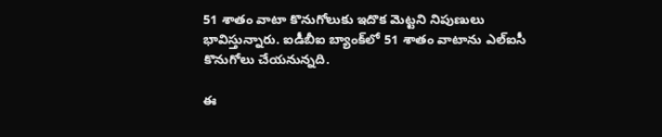51 శాతం వాటా కొనుగోలుకు ఇదొక మెట్టని నిపుణులు భావిస్తున్నారు. ఐడీబీఐ బ్యాంక్‌లో 51 శాతం వాటాను ఎల్‌ఐసీ కొనుగోలు చేయనున్నది.

ఈ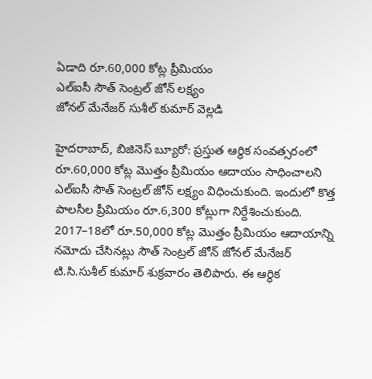ఏడాది రూ.60,000 కోట్ల ప్రీమియం
ఎల్‌ఐసీ సౌత్‌ సెంట్రల్‌ జోన్‌ లక్ష్యం
జోనల్‌ మేనేజర్‌ సుశీల్‌ కుమార్‌ వెల్లడి

హైదరాబాద్, బిజినెస్‌ బ్యూరో: ప్రస్తుత ఆర్థిక సంవత్సరంలో రూ.60,000 కోట్ల మొత్తం ప్రీమియం ఆదాయం సాధించాలని ఎల్‌ఐసీ సౌత్‌ సెంట్రల్‌ జోన్‌ లక్ష్యం విధించుకుంది. ఇందులో కొత్త పాలసీల ప్రీమియం రూ.6,300 కోట్లుగా నిర్దేశించుకుంది. 2017–18లో రూ.50,000 కోట్ల మొత్తం ప్రీమియం ఆదాయాన్ని నమోదు చేసినట్లు సౌత్‌ సెంట్రల్‌ జోన్‌ జోనల్‌ మేనేజర్‌ టి.సి.సుశీల్‌ కుమార్‌ శుక్రవారం తెలిపారు. ఈ ఆర్థిక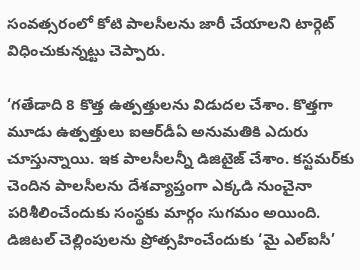సంవత్సరంలో కోటి పాలసీలను జారీ చేయాలని టార్గెట్‌ విధించుకున్నట్టు చెప్పారు.

‘గతేడాది 8 కొత్త ఉత్పత్తులను విడుదల చేశాం. కొత్తగా మూడు ఉత్పత్తులు ఐఆర్‌డీఏ అనుమతికి ఎదురు చూస్తున్నాయి. ఇక పాలసీలన్నీ డిజిటైజ్‌ చేశాం. కస్టమర్‌కు చెందిన పాలసీలను దేశవ్యాప్తంగా ఎక్కడి నుంచైనా పరిశీలించేందుకు సంస్థకు మార్గం సుగమం అయింది. డిజిటల్‌ చెల్లింపులను ప్రోత్సహించేందుకు ‘మై ఎల్‌ఐసీ’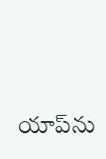యాప్‌ను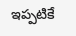ఇప్పటికే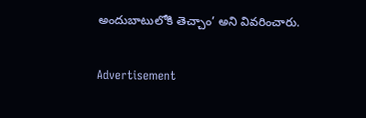అందుబాటులోకి తెచ్చాం’ అని వివరించారు.

Advertisement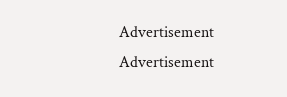Advertisement
Advertisement